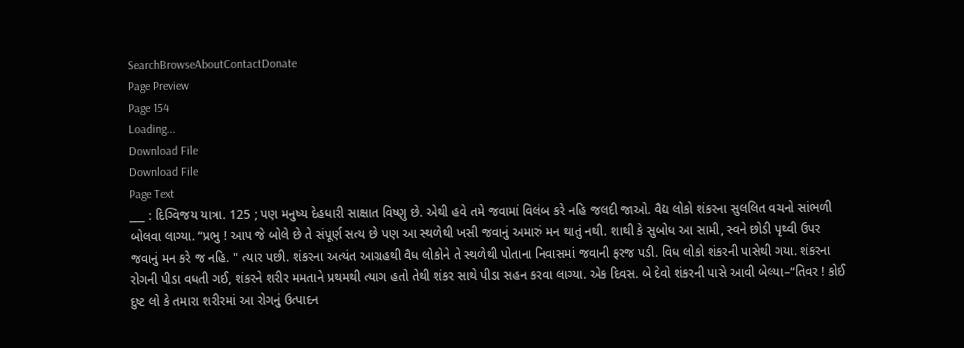SearchBrowseAboutContactDonate
Page Preview
Page 154
Loading...
Download File
Download File
Page Text
___ : દિગ્વિજય યાત્રા. 125 ; પણ મનુષ્ય દેહધારી સાક્ષાત વિષ્ણુ છે. એથી હવે તમે જવામાં વિલંબ કરે નહિ જલદી જાઓ. વૈદ્ય લોકો શંકરના સુલલિત વચનો સાંભળી બોલવા લાગ્યા. “પ્રભુ ! આપ જે બોલે છે તે સંપૂર્ણ સત્ય છે પણ આ સ્થળેથી ખસી જવાનું અમારું મન થાતું નથી. શાથી કે સુબોધ આ સામી, સ્વને છોડી પૃથ્વી ઉપર જવાનું મન કરે જ નહિ. " ત્યાર પછી. શંકરના અત્યંત આગ્રહથી વૈધ લોકોને તે સ્થળેથી પોતાના નિવાસમાં જવાની ફરજ પડી. વિધ લોકો શંકરની પાસેથી ગયા. શંકરના રોગની પીડા વધતી ગઈ, શંકરને શરીર મમતાને પ્રથમથી ત્યાગ હતો તેથી શંકર સાથે પીડા સહન કરવા લાગ્યા. એક દિવસ. બે દેવો શંકરની પાસે આવી બેલ્યા–“તિવર ! કોઈ દુષ્ટ લો કે તમારા શરીરમાં આ રોગનું ઉત્પાદન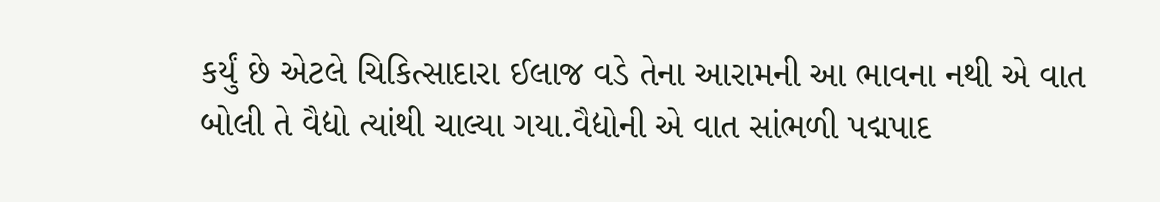કર્યું છે એટલે ચિકિત્સાદારા ઈલાજ વડે તેના આરામની આ ભાવના નથી એ વાત બોલી તે વૈદ્યો ત્યાંથી ચાલ્યા ગયા.વૈદ્યોની એ વાત સાંભળી પદ્મપાદ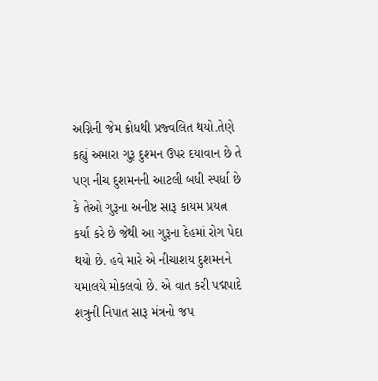અગ્નિની જેમ ક્રોધથી પ્રજ્વલિત થયો.તેણે કહ્યું અમારા ગુરૂ દુશ્મન ઉપર દયાવાન છે તે પણ નીચ દુશમનની આટલી બધી સ્પર્ધા છે કે તેઓ ગુરૂના અનીષ્ટ સારૂ કાયમ પ્રયત્ન કર્યા કરે છે જેથી આ ગુરૂના દેહમાં રોગ પેદા થયો છે. હવે મારે એ નીચાશય દુશમનને યમાલયે મોકલવો છે. એ વાત કરી પદ્મપાદે શત્રુની નિપાત સારૂ મંત્રનો જપ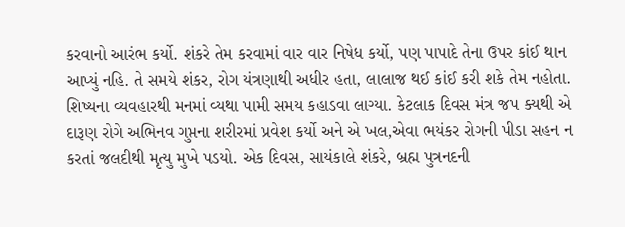કરવાનો આરંભ કર્યો. શંકરે તેમ કરવામાં વાર વાર નિષેધ કર્યો, પણ પાપાદે તેના ઉપર કાંઈ થાન આપ્યું નહિ. તે સમયે શંકર, રોગ યંત્રણાથી અધીર હતા, લાલાજ થઈ કાંઈ કરી શકે તેમ નહોતા. શિષ્યના વ્યવહારથી મનમાં વ્યથા પામી સમય કહાડવા લાગ્યા. કેટલાક દિવસ મંત્ર જપ ક્યથી એ દારૂણ રોગે અભિનવ ગુપ્તના શરીરમાં પ્રવેશ કર્યો અને એ ખલ,એવા ભયંકર રોગની પીડા સહન ન કરતાં જલદીથી મૃત્યુ મુખે પડયો. એક દિવસ, સાયંકાલે શંકરે, બ્રહ્મ પુત્રનદની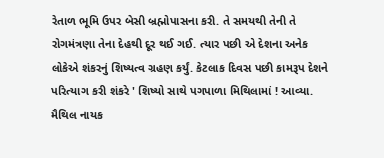રેતાળ ભૂમિ ઉપર બેસી બ્રહ્મોપાસના કરી. તે સમયથી તેની તે રોગમંત્રણા તેના દેહથી દૂર થઈ ગઈ. ત્યાર પછી એ દેશના અનેક લોકેએ શંકરનું શિષ્યત્વ ગ્રહણ કર્યું. કેટલાક દિવસ પછી કામરૂપ દેશને પરિત્યાગ કરી શંકરે ' શિષ્યો સાથે પગપાળા મિથિલામાં ! આવ્યા. મૈથિલ નાયક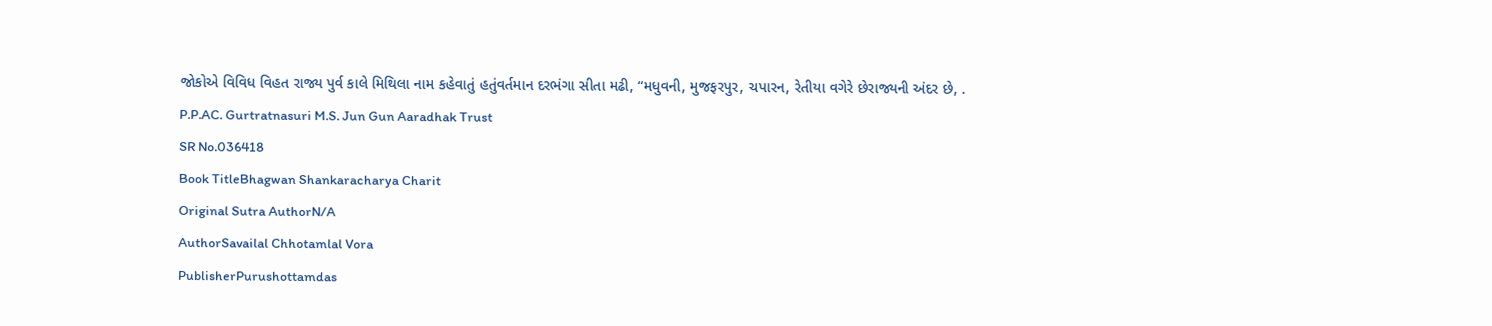જોકોએ વિવિધ વિહત રાજ્ય પુર્વ કાલે મિથિલા નામ કહેવાતું હતુંવર્તમાન દરભંગા સીતા મઢી, “મધુવની, મુજફરપુર, ચપારન, રેતીયા વગેરે છેરાજ્યની અંદર છે, . P.P.AC. Gurtratnasuri M.S. Jun Gun Aaradhak Trust
SR No.036418
Book TitleBhagwan Shankaracharya Charit
Original Sutra AuthorN/A
AuthorSavailal Chhotamlal Vora
PublisherPurushottamdas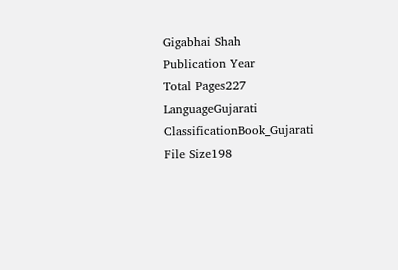Gigabhai Shah
Publication Year
Total Pages227
LanguageGujarati
ClassificationBook_Gujarati
File Size198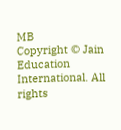MB
Copyright © Jain Education International. All rights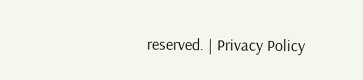reserved. | Privacy Policy